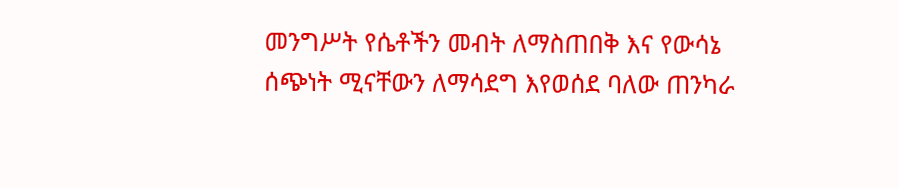መንግሥት የሴቶችን መብት ለማስጠበቅ እና የውሳኔ ሰጭነት ሚናቸውን ለማሳደግ እየወሰደ ባለው ጠንካራ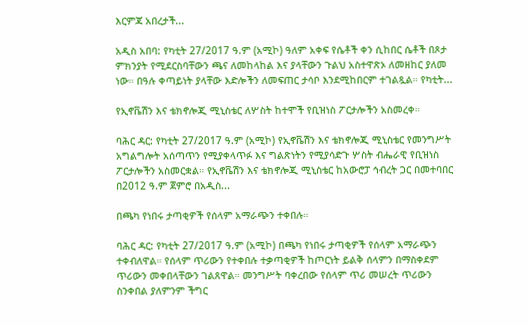እርምጃ አበረታች...

አዲስ አበባ: የካቲት 27/2017 ዓ.ም (አሚኮ) ዓለም አቀፍ የሴቶች ቀን ሲከበር ሴቶች በጾታ ምክንያት የሚደርስባቸውን ጫና ለመከላከል እና ያላቸውን ጉልህ አስተዋጽኦ ለመዘከር ያለመ ነው። በዓሉ ቀጣይነት ያላቸው እድሎችን ለመፍጠር ታሳቦ እንደሚከበርም ተገልጿል። የካቲት...

የኢኖቬሽን እና ቴክኖሎጂ ሚኒስቴር ለሦስት ከተሞች የቢዝነስ ፖርታሎችን አስመረቀ።

ባሕር ዳር: የካቲት 27/2017 ዓ.ም (አሚኮ) የኢኖቬሽን እና ቴክኖሎጂ ሚኒስቴር የመንግሥት አግልግሎት አሰጣጥን የሚያቀላጥፉ እና ግልጽነትን የሚያሳድጉ ሦስት ብሔራዊ የቢዝነስ ፖርታሎችን አስመርቋል። የኢኖቬሽን እና ቴክኖሎጂ ሚኒስቴር ከአውሮፓ ኅብረት ጋር በመተባበር በ2012 ዓ.ም ጀምሮ በአዲስ...

በጫካ የነበሩ ታጣቂዎች የሰላም አማራጭን ተቀበሉ።

ባሕር ዳር: የካቲት 27/2017 ዓ.ም (አሚኮ) በጫካ የነበሩ ታጣቂዎች የሰላም አማራጭን ተቀብለዋል። የሰላም ጥሪውን የተቀበሉ ተቃጣቂዎች ከጦርነት ይልቅ ሰላምን በማስቀደም ጥሪውን መቀበላቸውን ገልጸዋል። መንግሥት ባቀረበው የሰላም ጥሪ መሠረት ጥሪውን ስንቀበል ያለምንም ችግር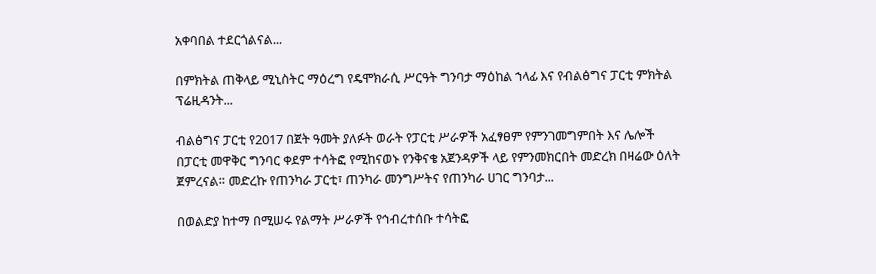አቀባበል ተደርጎልናል...

በምክትል ጠቅላይ ሚኒስትር ማዕረግ የዴሞክራሲ ሥርዓት ግንባታ ማዕከል ኀላፊ እና የብልፅግና ፓርቲ ምክትል ፕሬዚዳንት...

ብልፅግና ፓርቲ የ2017 በጀት ዓመት ያለፉት ወራት የፓርቲ ሥራዎች አፈፃፀም የምንገመግምበት እና ሌሎች በፓርቲ መዋቅር ግንባር ቀደም ተሳትፎ የሚከናወኑ የንቅናቄ አጀንዳዎች ላይ የምንመክርበት መድረክ በዛሬው ዕለት ጀምረናል። መድረኩ የጠንካራ ፓርቲ፣ ጠንካራ መንግሥትና የጠንካራ ሀገር ግንባታ...

በወልድያ ከተማ በሚሠሩ የልማት ሥራዎች የኅብረተሰቡ ተሳትፎ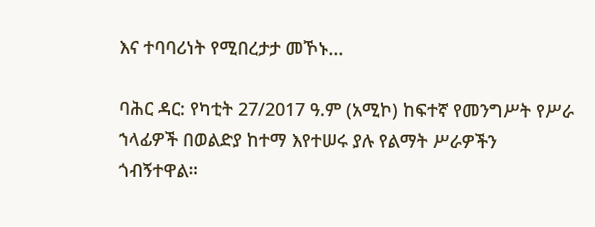እና ተባባሪነት የሚበረታታ መኾኑ...

ባሕር ዳር: የካቲት 27/2017 ዓ.ም (አሚኮ) ከፍተኛ የመንግሥት የሥራ ኀላፊዎች በወልድያ ከተማ እየተሠሩ ያሉ የልማት ሥራዎችን ጎብኝተዋል።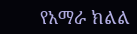የአማራ ክልል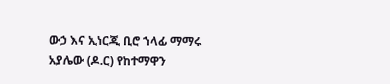ውኃ እና ኢነርጂ ቢሮ ኀላፊ ማማሩ አያሌው (ዶ.ር) የከተማዋን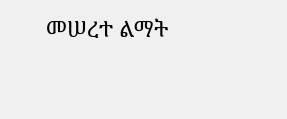መሠረተ ልማት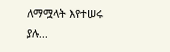ለማሟላት እየተሠሩ ያሉ...